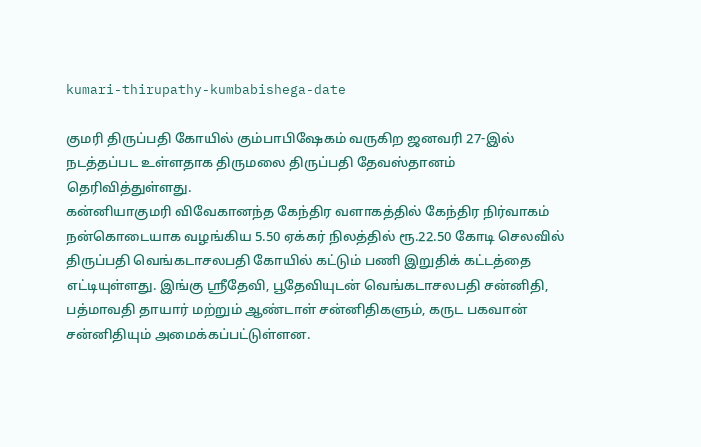kumari-thirupathy-kumbabishega-date

குமரி திருப்பதி கோயில் கும்பாபிஷேகம் வருகிற ஜனவரி 27-இல் நடத்தப்பட உள்ளதாக திருமலை திருப்பதி தேவஸ்தானம் தெரிவித்துள்ளது.
கன்னியாகுமரி விவேகானந்த கேந்திர வளாகத்தில் கேந்திர நிர்வாகம் நன்கொடையாக வழங்கிய 5.50 ஏக்கர் நிலத்தில் ரூ.22.50 கோடி செலவில் திருப்பதி வெங்கடாசலபதி கோயில் கட்டும் பணி இறுதிக் கட்டத்தை எட்டியுள்ளது. இங்கு ஸ்ரீதேவி, பூதேவியுடன் வெங்கடாசலபதி சன்னிதி, பத்மாவதி தாயார் மற்றும் ஆண்டாள் சன்னிதிகளும், கருட பகவான் சன்னிதியும் அமைக்கப்பட்டுள்ளன.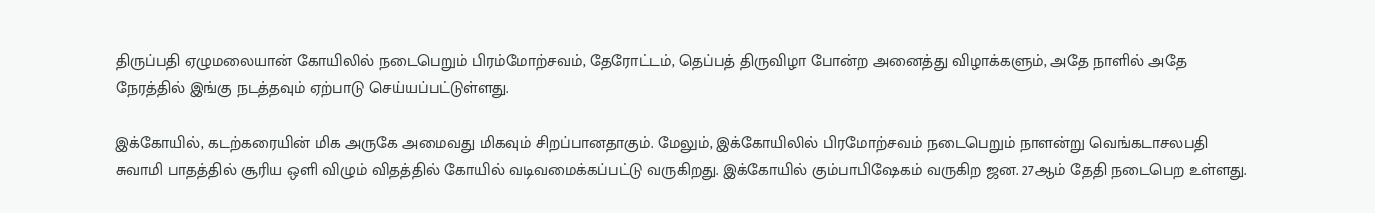திருப்பதி ஏழுமலையான் கோயிலில் நடைபெறும் பிரம்மோற்சவம், தேரோட்டம், தெப்பத் திருவிழா போன்ற அனைத்து விழாக்களும், அதே நாளில் அதே நேரத்தில் இங்கு நடத்தவும் ஏற்பாடு செய்யப்பட்டுள்ளது.

இக்கோயில், கடற்கரையின் மிக அருகே அமைவது மிகவும் சிறப்பானதாகும். மேலும், இக்கோயிலில் பிரமோற்சவம் நடைபெறும் நாளன்று வெங்கடாசலபதி சுவாமி பாதத்தில் சூரிய ஒளி விழும் விதத்தில் கோயில் வடிவமைக்கப்பட்டு வருகிறது. இக்கோயில் கும்பாபிஷேகம் வருகிற ஜன. 27ஆம் தேதி நடைபெற உள்ளது.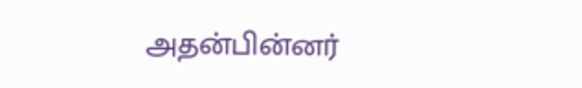அதன்பின்னர்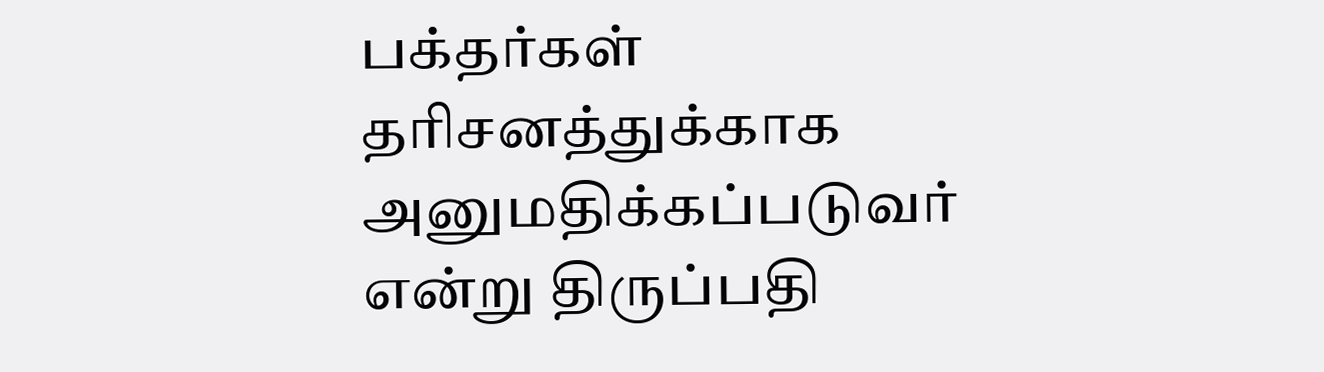பக்தர்கள் தரிசனத்துக்காக அனுமதிக்கப்படுவர் என்று திருப்பதி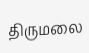திருமலை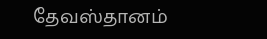தேவஸ்தானம்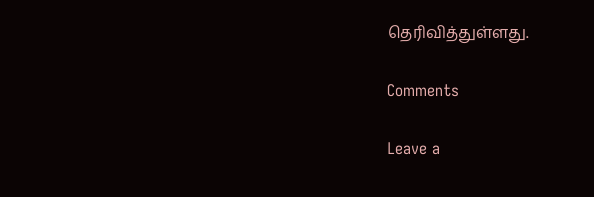தெரிவித்துள்ளது.

Comments

Leave a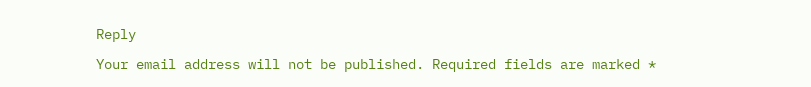Reply

Your email address will not be published. Required fields are marked *